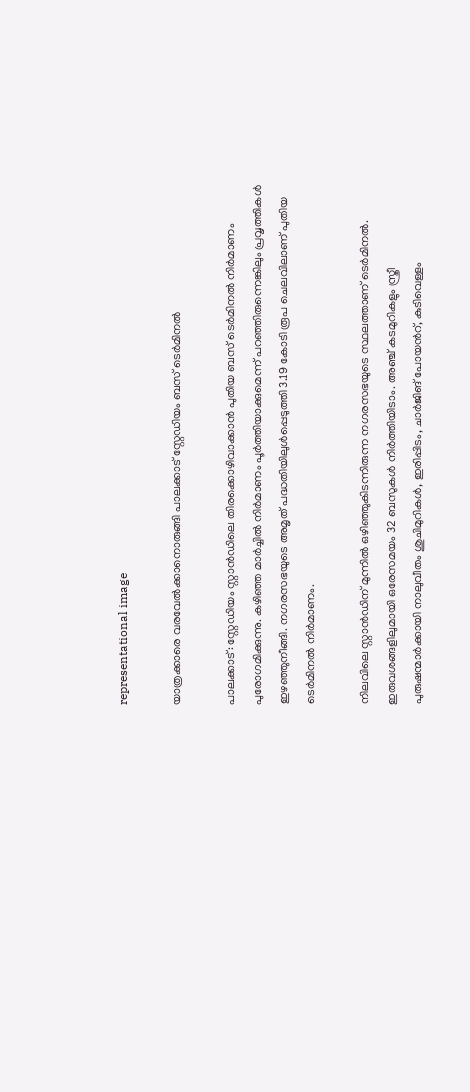representational image

യാത്രക്കാരെ വരവേൽക്കാനൊരുങ്ങി പാലക്കാട് സ്റ്റേഡിയം ബസ് ടെർമിനൽ

പാലക്കാട്: സ്റ്റേഡിയം സ്റ്റാൻഡിലെ തിരക്കൊഴിവാക്കാൻ പുതിയ ബസ് ടെർമിനൽ നിർമാണം പുരോഗമിക്കുന്നു. കഴിഞ്ഞ മാർച്ചിൽ നിർമാണം പൂർത്തിയാക്കുമെന്ന് പറഞ്ഞിരുന്നെങ്കിലും പ്രവൃത്തികൾ ഇഴഞ്ഞുനീങ്ങി. നഗരസഭയുടെ അമൃത് പദ്ധതിയിലുൾപ്പെടുത്തി 3.19 കോടി രൂപ ചെലവിലാണ് പുതിയ ടെർമിനൽ നിർമാണം.

നിലവിലെ സ്റ്റാൻഡിന് മുന്നിൽ ഒഴിഞ്ഞുകിടന്നിരുന്ന നഗരസഭയുടെ സ്ഥലത്താണ് ടെർമിനൽ. ഇരുവശങ്ങളിലുമായി ഒരേസമയം 32 ബസുകൾ നിർത്തിയിടാം. അഞ്ച് കടമുറികളും സ്ത്രീ പുരുഷന്മാർക്കായി നാലുവീതം ശുചിമുറികൾ, ഇരിപ്പിടം, ചാർജിങ് പോയന്‍റ്, കുടിവെള്ളം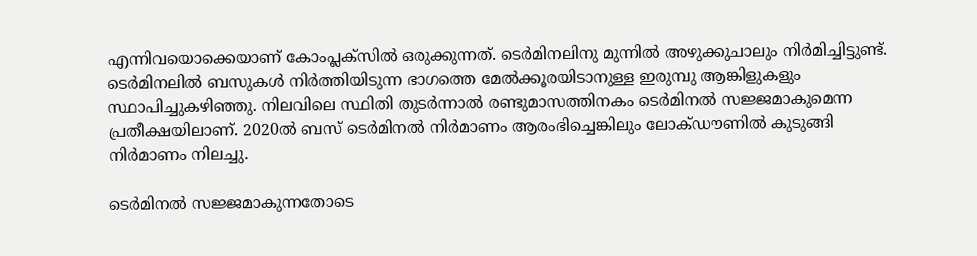എന്നിവയൊക്കെയാണ് കോംപ്ലക്സിൽ ഒരുക്കുന്നത്. ടെർമിനലിനു മുന്നിൽ അഴുക്കുചാലും നിർമിച്ചിട്ടുണ്ട്. ടെർമിനലിൽ ബസുകൾ നിർത്തിയിടുന്ന ഭാഗത്തെ മേൽക്കൂരയിടാനുള്ള ഇരുമ്പു ആങ്കിളുകളും സ്ഥാപിച്ചുകഴിഞ്ഞു. നിലവിലെ സ്ഥിതി തുടർന്നാൽ രണ്ടുമാസത്തിനകം ടെർമിനൽ സജ്ജമാകുമെന്ന പ്രതീക്ഷയിലാണ്. 2020ൽ ബസ് ടെർമിനൽ നിർമാണം ആരംഭിച്ചെങ്കിലും ലോക്ഡൗണിൽ കുടുങ്ങി നിർമാണം നിലച്ചു.

ടെർമിനൽ സജ്ജമാകുന്നതോടെ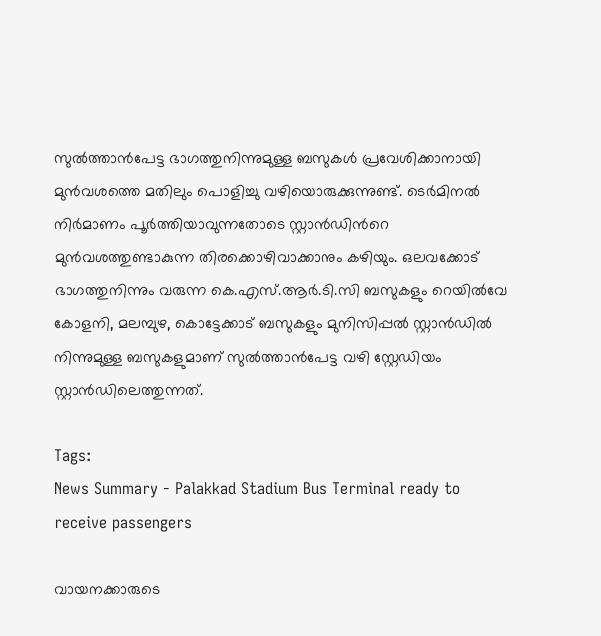സുൽത്താൻപേട്ട ഭാഗത്തുനിന്നുമുള്ള ബസുകൾ പ്രവേശിക്കാനായി മുൻവശത്തെ മതിലും പൊളിച്ചു വഴിയൊരുക്കുന്നുണ്ട്. ടെർമിനൽ നിർമാണം പൂർത്തിയാവുന്നതോടെ സ്റ്റാൻഡിന്‍റെ മുൻവശത്തുണ്ടാകുന്ന തിരക്കൊഴിവാക്കാനും കഴിയും. ഒലവക്കോട് ഭാഗത്തുനിന്നും വരുന്ന കെ.എസ്.ആർ.ടി.സി ബസുകളും റെയിൽവേ കോളനി, മലമ്പുഴ, കൊട്ടേക്കാട് ബസുകളും മുനിസിപ്പൽ സ്റ്റാൻഡിൽ നിന്നുമുള്ള ബസുകളുമാണ് സുൽത്താൻപേട്ട വഴി സ്റ്റേഡിയം സ്റ്റാൻഡിലെത്തുന്നത്.

Tags:
News Summary - Palakkad Stadium Bus Terminal ready to receive passengers

വായനക്കാരുടെ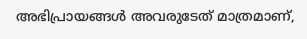അഭിപ്രായങ്ങള്‍ അവരുടേത് മാത്രമാണ്,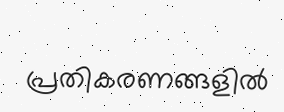പ്രതികരണങ്ങളിൽ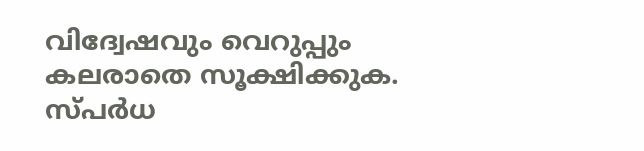വിദ്വേഷവും വെറുപ്പും കലരാതെ സൂക്ഷിക്കുക. സ്പർധ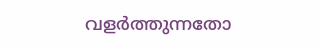വളർത്തുന്നതോ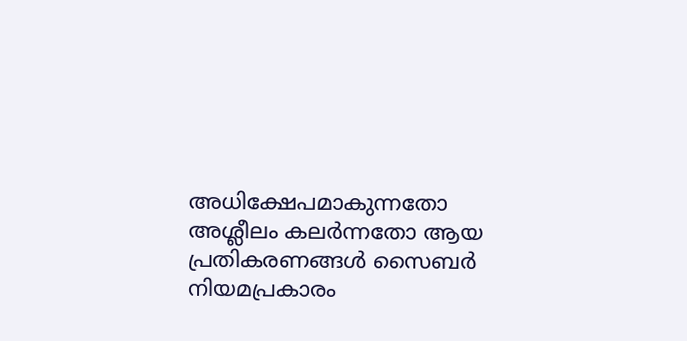അധിക്ഷേപമാകുന്നതോ അശ്ലീലം കലർന്നതോ ആയ പ്രതികരണങ്ങൾ സൈബർ നിയമപ്രകാരം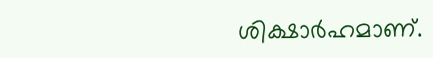ശിക്ഷാർഹമാണ്.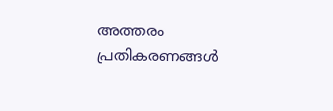അത്തരം പ്രതികരണങ്ങൾ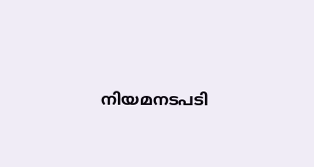നിയമനടപടി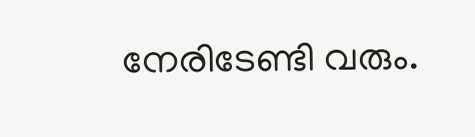നേരിടേണ്ടി വരും.